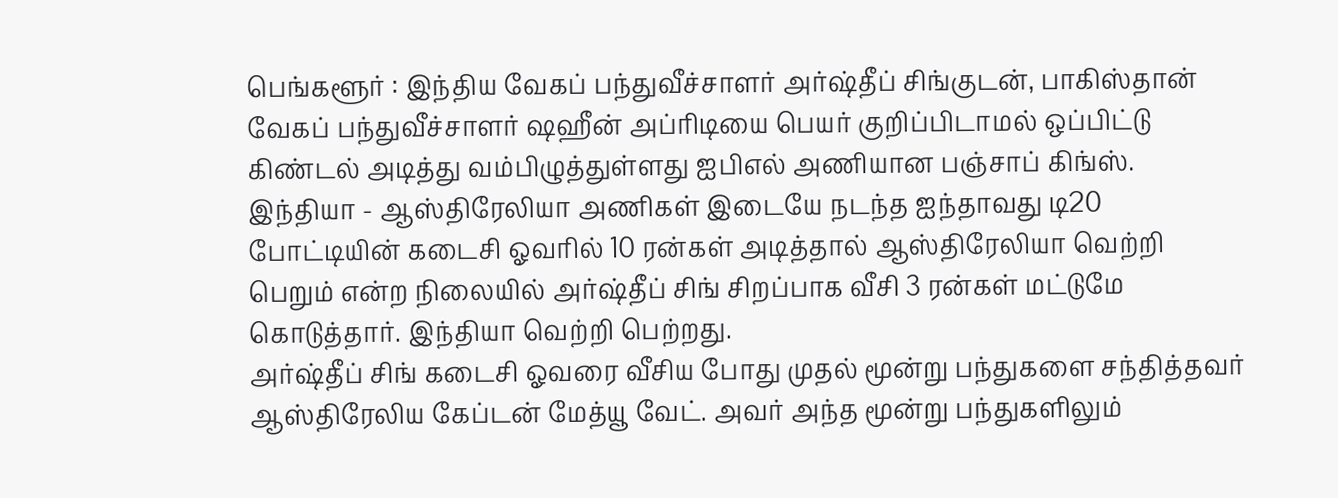பெங்களூர் : இந்திய வேகப் பந்துவீச்சாளர் அர்ஷ்தீப் சிங்குடன், பாகிஸ்தான் வேகப் பந்துவீச்சாளர் ஷஹீன் அப்ரிடியை பெயர் குறிப்பிடாமல் ஒப்பிட்டு கிண்டல் அடித்து வம்பிழுத்துள்ளது ஐபிஎல் அணியான பஞ்சாப் கிங்ஸ்.
இந்தியா - ஆஸ்திரேலியா அணிகள் இடையே நடந்த ஐந்தாவது டி20 போட்டியின் கடைசி ஓவரில் 10 ரன்கள் அடித்தால் ஆஸ்திரேலியா வெற்றி பெறும் என்ற நிலையில் அர்ஷ்தீப் சிங் சிறப்பாக வீசி 3 ரன்கள் மட்டுமே கொடுத்தார். இந்தியா வெற்றி பெற்றது.
அர்ஷ்தீப் சிங் கடைசி ஓவரை வீசிய போது முதல் மூன்று பந்துகளை சந்தித்தவர் ஆஸ்திரேலிய கேப்டன் மேத்யூ வேட். அவர் அந்த மூன்று பந்துகளிலும்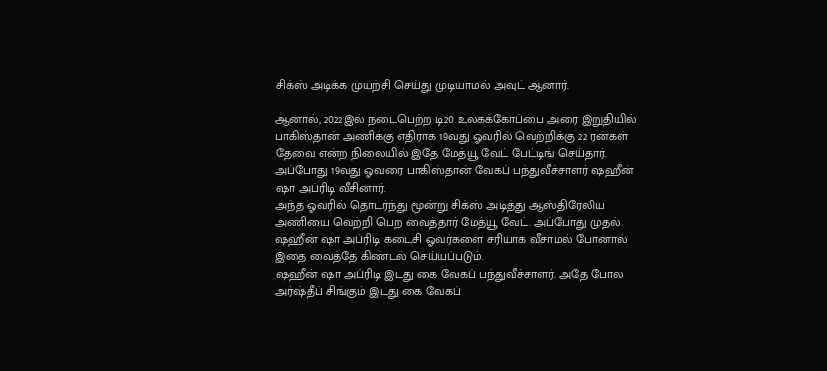சிக்ஸ் அடிக்க முயற்சி செய்து முடியாமல் அவுட் ஆனார்.

ஆனால், 2022இல் நடைபெற்ற டி20 உலகக்கோப்பை அரை இறுதியில் பாகிஸ்தான் அணிக்கு எதிராக 19வது ஓவரில் வெற்றிக்கு 22 ரன்கள் தேவை என்ற நிலையில் இதே மேத்யூ வேட் பேட்டிங் செய்தார். அப்போது 19வது ஓவரை பாகிஸ்தான் வேகப் பந்துவீச்சாளர் ஷஹீன் ஷா அப்ரிடி வீசினார்.
அந்த ஓவரில் தொடர்ந்து மூன்று சிக்ஸ் அடித்து ஆஸ்திரேலிய அணியை வெற்றி பெற வைத்தார் மேத்யூ வேட். அப்போது முதல் ஷஹீன் ஷா அப்ரிடி கடைசி ஓவர்களை சரியாக வீசாமல் போனால் இதை வைத்தே கிண்டல் செய்யப்படும்.
ஷஹீன் ஷா அப்ரிடி இடது கை வேகப் பந்துவீச்சாளர். அதே போல அர்ஷ்தீப் சிங்கும் இடது கை வேகப்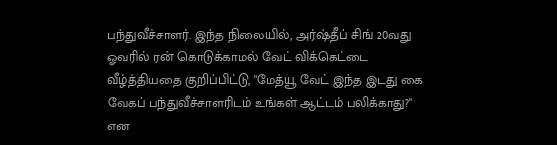பந்துவீச்சாளர். இந்த நிலையில், அர்ஷ்தீப் சிங் 20வது ஓவரில் ரன் கொடுக்காமல் வேட் விக்கெட்டை வீழ்த்தியதை குறிப்பிட்டு, "மேத்யூ வேட் இந்த இடது கை வேகப் பந்துவீச்சாளரிடம் உங்கள் ஆட்டம் பலிக்காது?" என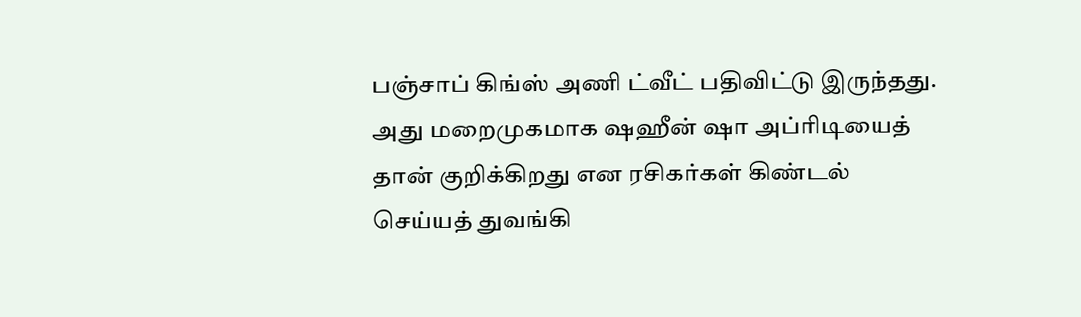பஞ்சாப் கிங்ஸ் அணி ட்வீட் பதிவிட்டு இருந்தது.
அது மறைமுகமாக ஷஹீன் ஷா அப்ரிடியைத் தான் குறிக்கிறது என ரசிகர்கள் கிண்டல் செய்யத் துவங்கி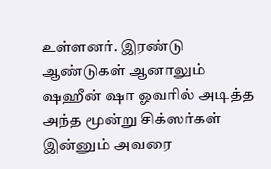உள்ளனர். இரண்டு ஆண்டுகள் ஆனாலும் ஷஹீன் ஷா ஓவரில் அடித்த அந்த மூன்று சிக்ஸர்கள் இன்னும் அவரை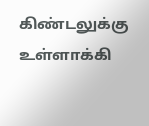கிண்டலுக்கு உள்ளாக்கி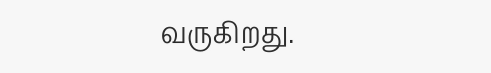வருகிறது.